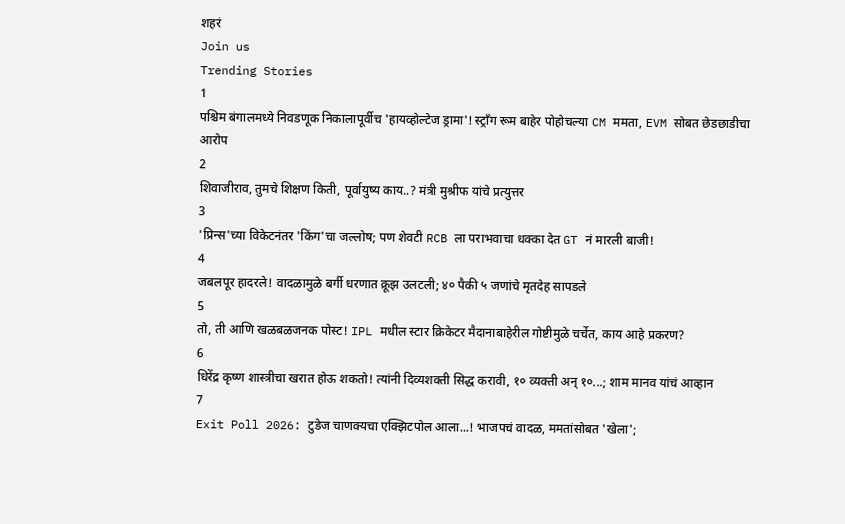शहरं
Join us
Trending Stories
1
पश्चिम बंगालमध्ये निवडणूक निकालापूर्वीच 'हायव्होल्टेज ड्रामा'! स्ट्राँग रूम बाहेर पोहोचल्या CM ममता, EVM सोबत छेडछाडीचा आरोप
2
शिवाजीराव, तुमचे शिक्षण किती, पूर्वायुष्य काय..? मंत्री मुश्रीफ यांचे प्रत्युत्तर
3
'प्रिन्स'च्या विकेटनंतर 'किंग'चा जल्लोष; पण शेवटी RCB ला पराभवाचा धक्का देत GT नं मारली बाजी!
4
जबलपूर हादरले! वादळामुळे बर्गी धरणात क्रूझ उलटली; ४० पैकी ५ जणांचे मृतदेह सापडले
5
तो, ती आणि खळबळजनक पोस्ट! IPL मधील स्टार क्रिकेटर मैदानाबाहेरील गोष्टीमुळे चर्चेत, काय आहे प्रकरण?
6
धिरेंद्र कृष्ण शास्त्रीचा खरात होऊ शकतो! त्यांनी दिव्यशक्ती सिद्ध करावी, १० व्यक्ती अन् १०...; शाम मानव यांचं आव्हान
7
Exit Poll 2026: टुडेज चाणक्यचा एक्झिटपोल आला...! भाजपचं वादळ, ममतांसोबत 'खेला';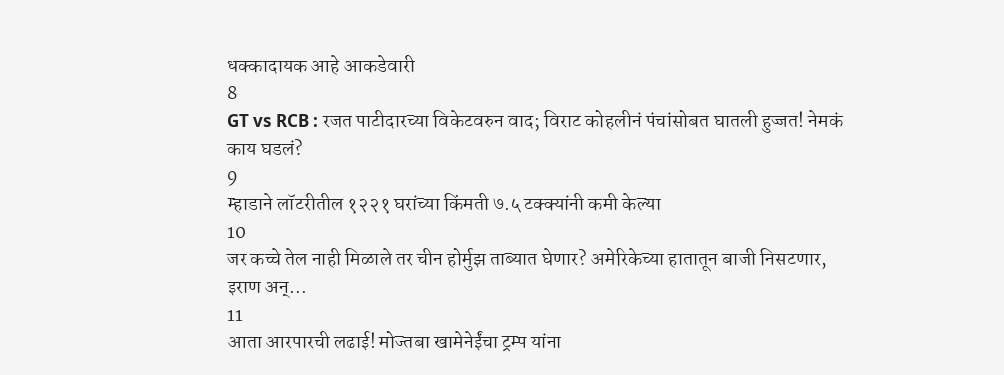धक्कादायक आहे आकडेवारी
8
GT vs RCB : रजत पाटीदारच्या विकेटवरुन वाद; विराट कोहलीनं पंचांसोबत घातली हुज्जत! नेमकं काय घडलं?
9
म्हाडाने लॉटरीतील १२२१ घरांच्या किंमती ७.५ टक्क्यांनी कमी केल्या
10
जर कच्चे तेल नाही मिळाले तर चीन होर्मुझ ताब्यात घेणार? अमेरिकेच्या हातातून बाजी निसटणार, इराण अन्...
11
आता आरपारची लढाई! मोज्तबा खामेनेईंचा ट्रम्प यांना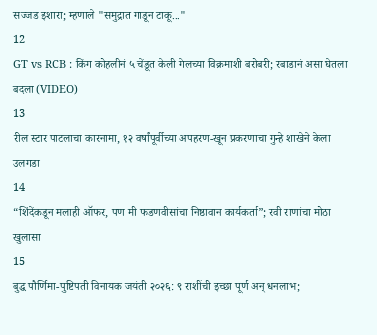सज्जड इशारा; म्हणाले "समुद्रात गाडून टाकू..."
12
GT vs RCB : किंग कोहलीनं ५ चेंडूत केली गेलच्या विक्रमाशी बरोबरी; रबाडानं असा घेतला बदला (VIDEO)
13
रील स्टार पाटलाचा कारनामा, १२ वर्षांपूर्वीच्या अपहरण-खून प्रकरणाचा गुन्हे शाखेने केला उलगडा
14
“शिंदेंकडून मलाही ऑफर, पण मी फडणवीसांचा निष्ठावान कार्यकर्ता”; रवी राणांचा मोठा खुलासा
15
बुद्ध पौर्णिमा-पुष्टिपती विनायक जयंती २०२६: ९ राशींची इच्छा पूर्ण अन् धनलाभ;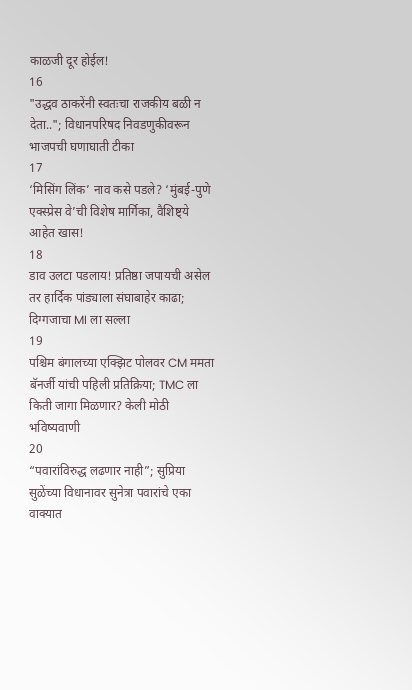काळजी दूर होईल!
16
"उद्धव ठाकरेंनी स्वतःचा राजकीय बळी न देता.."; विधानपरिषद निवडणुकीवरून भाजपची घणाघाती टीका
17
‘मिसिंग लिंक’ नाव कसे पडले? ‘मुंबई-पुणे एक्स्प्रेस वे’ची विशेष मार्गिका, वैशिष्ट्ये आहेत खास!
18
डाव उलटा पडलाय! प्रतिष्ठा जपायची असेल तर हार्दिक पांड्याला संघाबाहेर काढा; दिग्गजाचा MI ला सल्ला
19
पश्चिम बंगालच्या एक्झिट पोलवर CM ममता बॅनर्जी यांची पहिली प्रतिक्रिया; TMC ला किती जागा मिळणार? केली मोठी भविष्यवाणी
20
“पवारांविरुद्ध लढणार नाही”; सुप्रिया सुळेंच्या विधानावर सुनेत्रा पवारांचे एका वाक्यात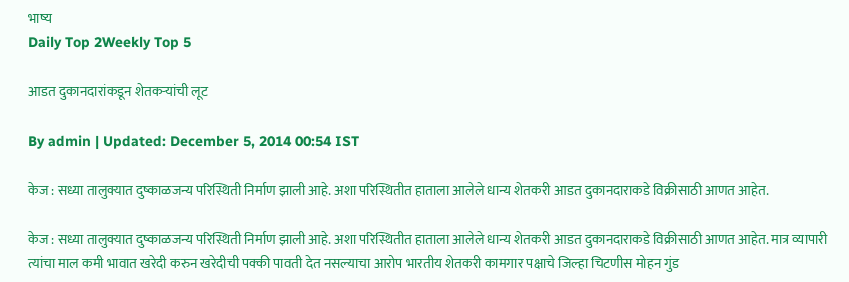भाष्य
Daily Top 2Weekly Top 5

आडत दुकानदारांकडून शेतकऱ्यांची लूट

By admin | Updated: December 5, 2014 00:54 IST

केज : सध्या तालुक्यात दुष्काळजन्य परिस्थिती निर्माण झाली आहे. अशा परिस्थितीत हाताला आलेले धान्य शेतकरी आडत दुकानदाराकडे विक्रीसाठी आणत आहेत.

केज : सध्या तालुक्यात दुष्काळजन्य परिस्थिती निर्माण झाली आहे. अशा परिस्थितीत हाताला आलेले धान्य शेतकरी आडत दुकानदाराकडे विक्रीसाठी आणत आहेत. मात्र व्यापारी त्यांचा माल कमी भावात खरेदी करुन खरेदीची पक्की पावती देत नसल्याचा आरोप भारतीय शेतकरी कामगार पक्षाचे जिल्हा चिटणीस मोहन गुंड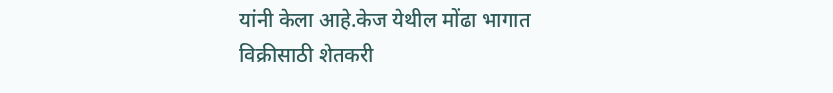यांनी केला आहे.केज येथील मोंढा भागात विक्रीसाठी शेतकरी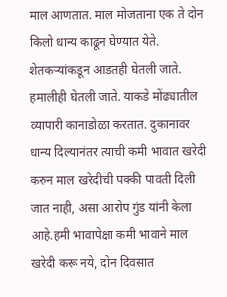माल आणतात. माल मोजताना एक ते दोन किलो धान्य काढून घेण्यात येते. शेतकऱ्यांकडून आडतही घेतली जाते. हमालीही घेतली जाते. याकडे मोंढ्यातील व्यापारी कानाडोळा करतात. दुकानावर धान्य दिल्यानंतर त्याची कमी भावात खरेदी करुन माल खरेदीची पक्की पावती दिली जात नाही, असा आरोप गुंड यांनी केला आहे.हमी भावापेक्षा कमी भावाने माल खरेदी करू नये, दोन दिवसात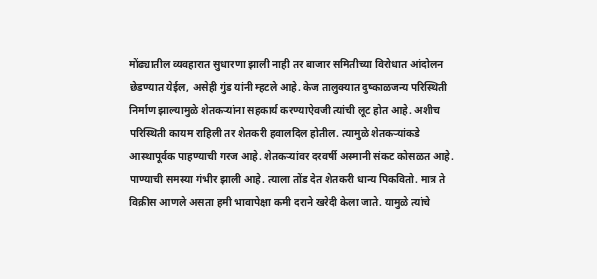मोंढ्यातील व्यवहारात सुधारणा झाली नाही तर बाजार समितीच्या विरोधात आंदोलन छेडण्यात येईल, असेही गुंड यांनी म्हटले आहे. केज तालुक्यात दुष्काळजन्य परिस्थिती निर्माण झाल्यामुळे शेतकऱ्यांना सहकार्य करण्याऐवजी त्यांची लूट होत आहे. अशीच परिस्थिती कायम राहिली तर शेतकरी हवालदिल होतील. त्यामुळे शेतकऱ्यांकडे आस्थापूर्वक पाहण्याची गरज आहे. शेतकऱ्यांवर दरवर्षी अस्मानी संकट कोसळत आहे. पाण्याची समस्या गंभीर झाली आहे. त्याला तोंड देत शेतकरी धान्य पिकवितो. मात्र ते विक्रीस आणले असता हमी भावापेक्षा कमी दराने खरेदी केला जाते. यामुळे त्यांचे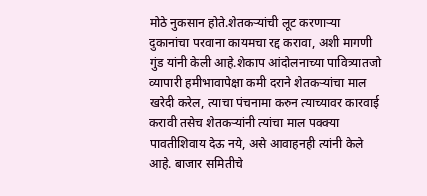मोठे नुकसान होते.शेतकऱ्यांची लूट करणाऱ्या दुकानांचा परवाना कायमचा रद्द करावा, अशी मागणी गुंड यांनी केली आहे.शेकाप आंदोलनाच्या पावित्र्यातजो व्यापारी हमीभावापेक्षा कमी दराने शेतकऱ्यांचा माल खरेदी करेल, त्याचा पंचनामा करुन त्याच्यावर कारवाई करावी तसेच शेतकऱ्यांनी त्यांचा माल पक्क्या पावतीशिवाय देऊ नये, असे आवाहनही त्यांनी केले आहे. बाजार समितीचे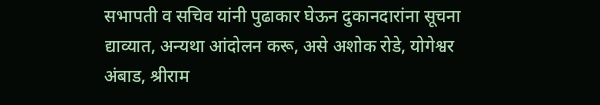सभापती व सचिव यांनी पुढाकार घेऊन दुकानदारांना सूचना द्याव्यात, अन्यथा आंदोलन करू, असे अशोक रोडे, योगेश्वर अंबाड, श्रीराम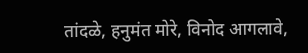तांदळे, हनुमंत मोरे, विनोद आगलावे,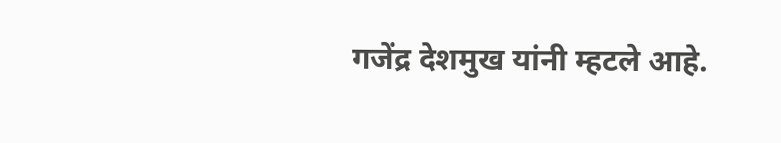गजेंद्र देशमुख यांनी म्हटले आहे.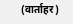(वार्ताहर)